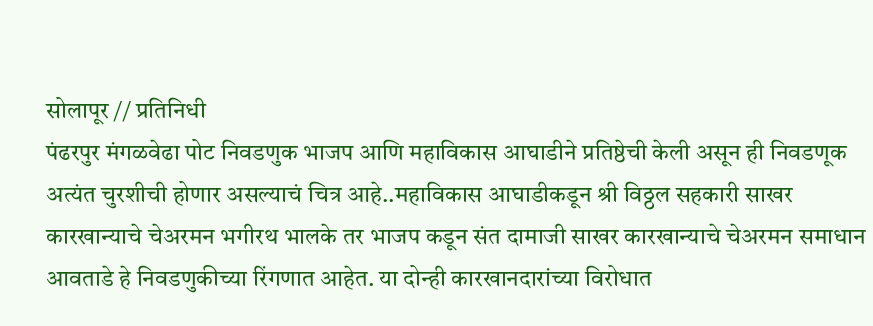सोलापूर // प्रतिनिधी
पंढरपुर मंगळवेढा पोट निवडणुक भाजप आणि महाविकास आघाडीने प्रतिष्ठेची केली असून ही निवडणूक अत्यंत चुरशीची होणार असल्याचं चित्र आहे..महाविकास आघाडीकडून श्री विठ्ठल सहकारी साखर कारखान्याचे चेअरमन भगीरथ भालके तर भाजप कडून संत दामाजी साखर कारखान्याचे चेअरमन समाधान आवताडे हे निवडणुकीच्या रिंगणात आहेत. या दोन्ही कारखानदारांच्या विरोधात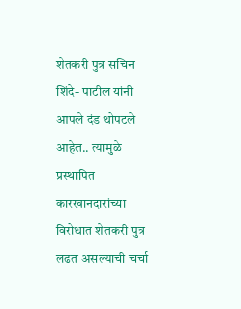शेतकरी पुत्र सचिन शिंदे- पाटील यांनी आपले दंड थोपटले आहेत.. त्यामुळे प्रस्थापित कारखानदारांच्या विरोधात शेतकरी पुत्र लढत असल्याची चर्चा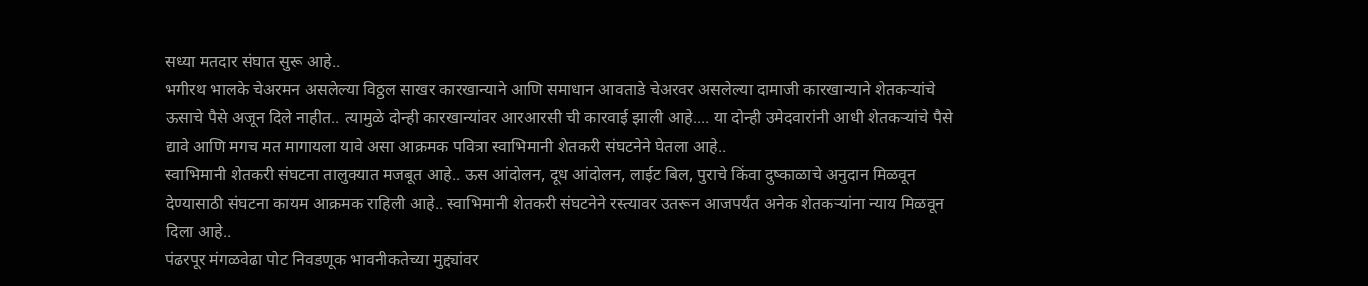सध्या मतदार संघात सुरू आहे..
भगीरथ भालके चेअरमन असलेल्या विठ्ठल साखर कारखान्याने आणि समाधान आवताडे चेअरवर असलेल्या दामाजी कारखान्याने शेतकऱ्यांचे ऊसाचे पैसे अजून दिले नाहीत.. त्यामुळे दोन्ही कारखान्यांवर आरआरसी ची कारवाई झाली आहे.... या दोन्ही उमेदवारांनी आधी शेतकऱ्यांचे पैसे द्यावे आणि मगच मत मागायला यावे असा आक्रमक पवित्रा स्वाभिमानी शेतकरी संघटनेने घेतला आहे..
स्वाभिमानी शेतकरी संघटना तालुक्यात मजबूत आहे.. ऊस आंदोलन, दूध आंदोलन, लाईट बिल, पुराचे किंवा दुष्काळाचे अनुदान मिळवून देण्यासाठी संघटना कायम आक्रमक राहिली आहे.. स्वाभिमानी शेतकरी संघटनेने रस्त्यावर उतरून आजपर्यंत अनेक शेतकऱ्यांना न्याय मिळवून दिला आहे..
पंढरपूर मंगळवेढा पोट निवडणूक भावनीकतेच्या मुद्द्यांवर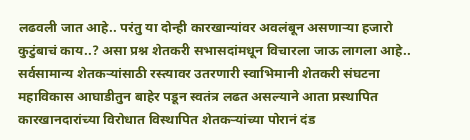लढवली जात आहे.. परंतु या दोन्ही कारखान्यांवर अवलंबून असणाऱ्या हजारो कुटुंबाचं काय..? असा प्रश्न शेतकरी सभासदांमधून विचारला जाऊ लागला आहे..
सर्वसामान्य शेतकऱ्यांसाठी रस्त्यावर उतरणारी स्वाभिमानी शेतकरी संघटना महाविकास आघाडीतुन बाहेर पडून स्वतंत्र लढत असल्याने आता प्रस्थापित कारखानदारांच्या विरोधात विस्थापित शेतकऱ्यांच्या पोरानं दंड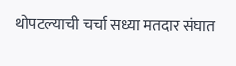थोपटल्याची चर्चा सध्या मतदार संघात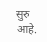सुरु आहे.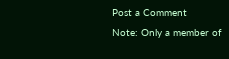Post a Comment
Note: Only a member of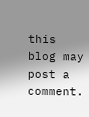this blog may post a comment.